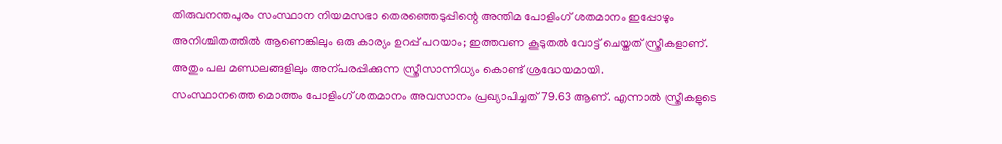തിരുവനന്തപുരം സംസ്ഥാന നിയമസഭാ തെരഞ്ഞെടുപ്പിന്റെ അന്തിമ പോളിംഗ് ശതമാനം ഇപ്പോഴും അനിശ്ചിതത്തിൽ ആണെങ്കിലും ഒരു കാര്യം ഉറപ്പ് പറയാം; ഇത്തവണ കൂടുതൽ വോട്ട് ചെയ്തത് സ്ത്രീകളാണ്. അതും പല മണ്ഡലങ്ങളിലും അന്പരപ്പിക്കുന്ന സ്ത്രീസാന്നിധ്യം കൊണ്ട് ശ്രദ്ധേയമായി.
സംസ്ഥാനത്തെ മൊത്തം പോളിംഗ് ശതമാനം അവസാനം പ്രഖ്യാപിച്ചത് 79.63 ആണ്. എന്നാൽ സ്ത്രീകളുടെ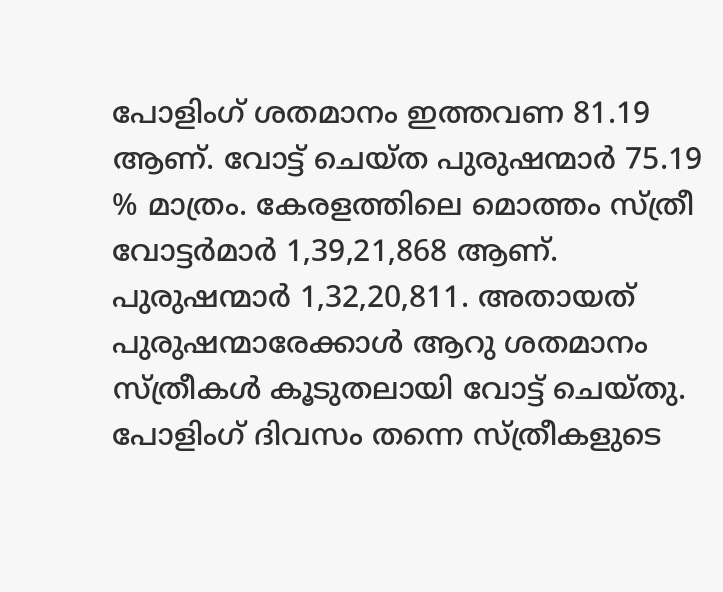പോളിംഗ് ശതമാനം ഇത്തവണ 81.19 ആണ്. വോട്ട് ചെയ്ത പുരുഷന്മാർ 75.19 % മാത്രം. കേരളത്തിലെ മൊത്തം സ്ത്രീ വോട്ടർമാർ 1,39,21,868 ആണ്. പുരുഷന്മാർ 1,32,20,811. അതായത് പുരുഷന്മാരേക്കാൾ ആറു ശതമാനം സ്ത്രീകൾ കൂടുതലായി വോട്ട് ചെയ്തു.
പോളിംഗ് ദിവസം തന്നെ സ്ത്രീകളുടെ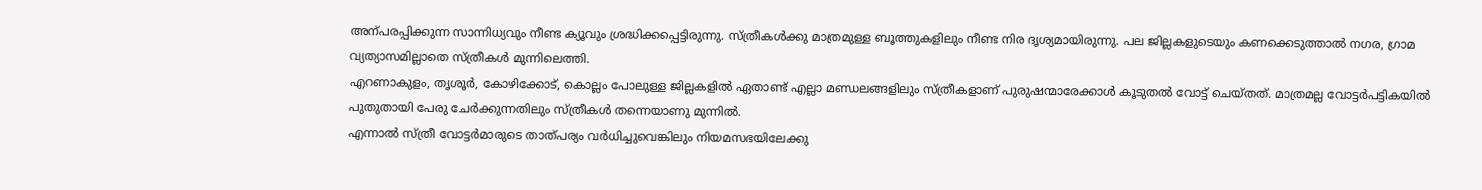അന്പരപ്പിക്കുന്ന സാന്നിധ്യവും നീണ്ട ക്യൂവും ശ്രദ്ധിക്കപ്പെട്ടിരുന്നു. സ്ത്രീകൾക്കു മാത്രമുള്ള ബൂത്തുകളിലും നീണ്ട നിര ദൃശ്യമായിരുന്നു. പല ജില്ലകളുടെയും കണക്കെടുത്താൽ നഗര, ഗ്രാമ വ്യത്യാസമില്ലാതെ സ്ത്രീകൾ മുന്നിലെത്തി.
എറണാകുളം, തൃശൂർ, കോഴിക്കോട്, കൊല്ലം പോലുള്ള ജില്ലകളിൽ ഏതാണ്ട് എല്ലാ മണ്ഡലങ്ങളിലും സ്ത്രീകളാണ് പുരുഷന്മാരേക്കാൾ കൂടുതൽ വോട്ട് ചെയ്തത്. മാത്രമല്ല വോട്ടർപട്ടികയിൽ പുതുതായി പേരു ചേർക്കുന്നതിലും സ്ത്രീകൾ തന്നെയാണു മുന്നിൽ.
എന്നാൽ സ്ത്രീ വോട്ടർമാരുടെ താത്പര്യം വർധിച്ചുവെങ്കിലും നിയമസഭയിലേക്കു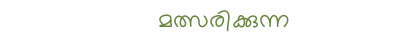മത്സരിക്കുന്ന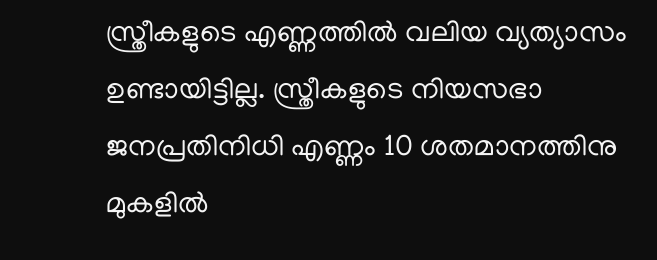സ്ത്രീകളുടെ എണ്ണത്തിൽ വലിയ വ്യത്യാസം ഉണ്ടായിട്ടില്ല. സ്ത്രീകളുടെ നിയസഭാ ജനപ്രതിനിധി എണ്ണം 10 ശതമാനത്തിനു മുകളിൽ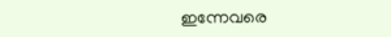ഇന്നേവരെ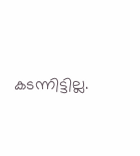കടന്നിട്ടില്ല.